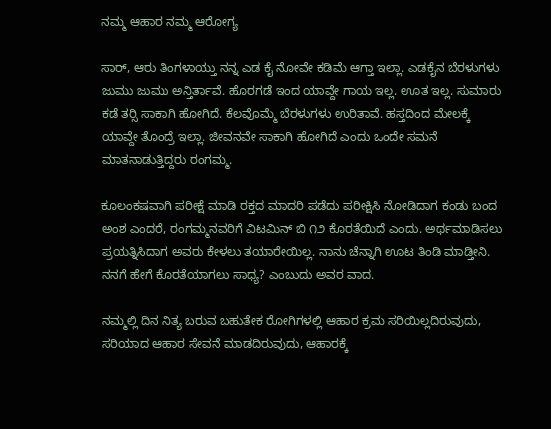ನಮ್ಮ ಆಹಾರ ನಮ್ಮ ಆರೋಗ್ಯ

ಸಾರ್, ಆರು ತಿಂಗಳಾಯ್ತು ನನ್ನ ಎಡ ಕೈ ನೋವೇ ಕಡಿಮೆ ಆಗ್ತಾ ಇಲ್ಲಾ. ಎಡಕೈನ ಬೆರಳುಗಳು ಜುಮು ಜುಮು ಅನ್ತಿರ್ತಾವೆ. ಹೊರಗಡೆ ಇಂದ ಯಾವ್ದೇ ಗಾಯ ಇಲ್ಲ. ಊತ ಇಲ್ಲ. ಸುಮಾರು ಕಡೆ ತರ‍್ಸಿ ಸಾಕಾಗಿ ಹೋಗಿದೆ. ಕೆಲವೊಮ್ಮೆ ಬೆರಳುಗಳು ಉರಿತಾವೆ. ಹಸ್ತದಿಂದ ಮೇಲಕ್ಕೆ ಯಾವ್ದೇ ತೊಂದ್ರೆ ಇಲ್ಲಾ. ಜೀವನವೇ ಸಾಕಾಗಿ ಹೋಗಿದೆ ಎಂದು ಒಂದೇ ಸಮನೆ ಮಾತನಾಡುತ್ತಿದ್ದರು ರಂಗಮ್ಮ.

ಕೂಲಂಕಷವಾಗಿ ಪರೀಕ್ಷೆ ಮಾಡಿ ರಕ್ತದ ಮಾದರಿ ಪಡೆದು ಪರೀಕ್ಷಿಸಿ ನೋಡಿದಾಗ ಕಂಡು ಬಂದ ಅಂಶ ಎಂದರೆ, ರಂಗಮ್ಮನವರಿಗೆ ವಿಟಮಿನ್ ಬಿ ೧೨ ಕೊರತೆಯಿದೆ ಎಂದು. ಅರ್ಥಮಾಡಿಸಲು ಪ್ರಯತ್ನಿಸಿದಾಗ ಅವರು ಕೇಳಲು ತಯಾರೇಯಿಲ್ಲ. ನಾನು ಚೆನ್ನಾಗಿ ಊಟ ತಿಂಡಿ ಮಾಡ್ತೀನಿ. ನನಗೆ ಹೇಗೆ ಕೊರತೆಯಾಗಲು ಸಾಧ್ಯ? ಎಂಬುದು ಅವರ ವಾದ.

ನಮ್ಮಲ್ಲಿ ದಿನ ನಿತ್ಯ ಬರುವ ಬಹುತೇಕ ರೋಗಿಗಳಲ್ಲಿ ಆಹಾರ ಕ್ರಮ ಸರಿಯಿಲ್ಲದಿರುವುದು, ಸರಿಯಾದ ಆಹಾರ ಸೇವನೆ ಮಾಡದಿರುವುದು, ಆಹಾರಕ್ಕೆ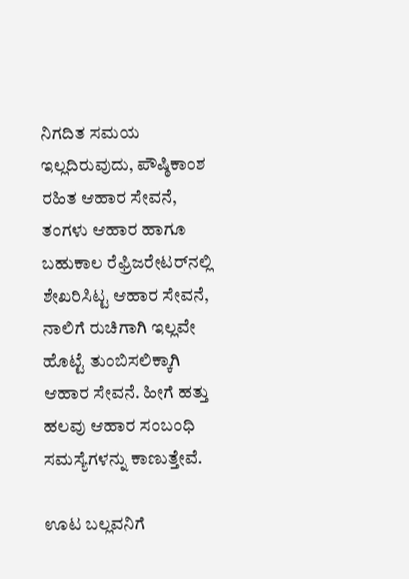ನಿಗದಿತ ಸಮಯ ಇಲ್ಲದಿರುವುದು, ಪೌಷ್ಠಿಕಾಂಶ ರಹಿತ ಆಹಾರ ಸೇವನೆ, ತಂಗಳು ಆಹಾರ ಹಾಗೂ ಬಹುಕಾಲ ರೆಫ್ರಿಜರೇಟರ್‌ನಲ್ಲಿ ಶೇಖರಿಸಿಟ್ಟ ಆಹಾರ ಸೇವನೆ, ನಾಲಿಗೆ ರುಚಿಗಾಗಿ ಇಲ್ಲವೇ ಹೊಟ್ಟೆ ತುಂಬಿಸಲಿಕ್ಕಾಗಿ ಆಹಾರ ಸೇವನೆ. ಹೀಗೆ ಹತ್ತು ಹಲವು ಆಹಾರ ಸಂಬಂಧಿ ಸಮಸ್ಯೆಗಳನ್ನು ಕಾಣುತ್ತೇವೆ.

ಊಟ ಬಲ್ಲವನಿಗೆ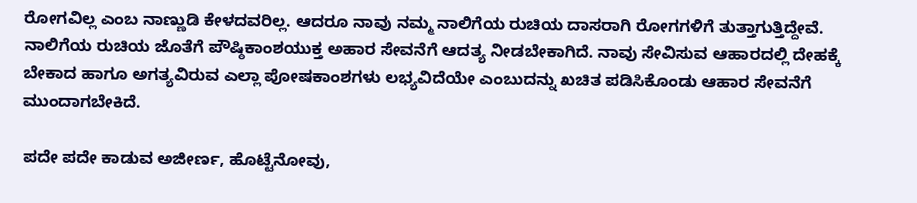ರೋಗವಿಲ್ಲ ಎಂಬ ನಾಣ್ಣುಡಿ ಕೇಳದವರಿಲ್ಲ. ಆದರೂ ನಾವು ನಮ್ಮ ನಾಲಿಗೆಯ ರುಚಿಯ ದಾಸರಾಗಿ ರೋಗಗಳಿಗೆ ತುತ್ತಾಗುತ್ತಿದ್ದೇವೆ. ನಾಲಿಗೆಯ ರುಚಿಯ ಜೊತೆಗೆ ಪೌಷ್ಠಿಕಾಂಶಯುಕ್ತ ಅಹಾರ ಸೇವನೆಗೆ ಆದತ್ಯ ನೀಡಬೇಕಾಗಿದೆ. ನಾವು ಸೇವಿಸುವ ಆಹಾರದಲ್ಲಿ ದೇಹಕ್ಕೆ ಬೇಕಾದ ಹಾಗೂ ಅಗತ್ಯವಿರುವ ಎಲ್ಲಾ ಪೋಷಕಾಂಶಗಳು ಲಭ್ಯವಿದೆಯೇ ಎಂಬುದನ್ನು ಖಚಿತ ಪಡಿಸಿಕೊಂಡು ಆಹಾರ ಸೇವನೆಗೆ ಮುಂದಾಗಬೇಕಿದೆ.

ಪದೇ ಪದೇ ಕಾಡುವ ಅಜೀರ್ಣ, ಹೊಟ್ಟೆನೋವು,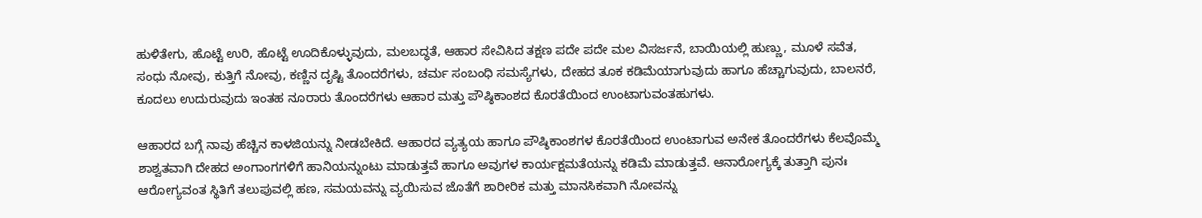ಹುಳಿತೇಗು, ಹೊಟ್ಟೆ ಉರಿ, ಹೊಟ್ಟೆ ಊದಿಕೊಳ್ಳುವುದು, ಮಲಬದ್ಧತೆ, ಆಹಾರ ಸೇವಿಸಿದ ತಕ್ಷಣ ಪದೇ ಪದೇ ಮಲ ವಿಸರ್ಜನೆ, ಬಾಯಿಯಲ್ಲಿ ಹುಣ್ಣು, ಮೂಳೆ ಸವೆತ, ಸಂಧು ನೋವು, ಕುತ್ತಿಗೆ ನೋವು, ಕಣ್ಣಿನ ದೃಷ್ಟಿ ತೊಂದರೆಗಳು, ಚರ್ಮ ಸಂಬಂಧಿ ಸಮಸ್ಯೆಗಳು, ದೇಹದ ತೂಕ ಕಡಿಮೆಯಾಗುವುದು ಹಾಗೂ ಹೆಚ್ಚಾಗುವುದು, ಬಾಲನರೆ, ಕೂದಲು ಉದುರುವುದು ಇಂತಹ ನೂರಾರು ತೊಂದರೆಗಳು ಆಹಾರ ಮತ್ತು ಪೌಷ್ಠಿಕಾಂಶದ ಕೊರತೆಯಿಂದ ಉಂಟಾಗುವಂತಹುಗಳು.

ಆಹಾರದ ಬಗ್ಗೆ ನಾವು ಹೆಚ್ಚಿನ ಕಾಳಜಿಯನ್ನು ನೀಡಬೇಕಿದೆ. ಆಹಾರದ ವ್ಯತ್ಯಯ ಹಾಗೂ ಪೌಷ್ಠಿಕಾಂಶಗಳ ಕೊರತೆಯಿಂದ ಉಂಟಾಗುವ ಅನೇಕ ತೊಂದರೆಗಳು ಕೆಲವೊಮ್ಮೆ ಶಾಶ್ವತವಾಗಿ ದೇಹದ ಅಂಗಾಂಗಗಳಿಗೆ ಹಾನಿಯನ್ನುಂಟು ಮಾಡುತ್ತವೆ ಹಾಗೂ ಅವುಗಳ ಕಾರ್ಯಕ್ಷಮತೆಯನ್ನು ಕಡಿಮೆ ಮಾಡುತ್ತವೆ. ಆನಾರೋಗ್ಯಕ್ಕೆ ತುತ್ತಾಗಿ ಪುನಃ ಆರೋಗ್ಯವಂತ ಸ್ಥಿತಿಗೆ ತಲುಪುವಲ್ಲಿ ಹಣ, ಸಮಯವನ್ನು ವ್ಯಯಿಸುವ ಜೊತೆಗೆ ಶಾರೀರಿಕ ಮತ್ತು ಮಾನಸಿಕವಾಗಿ ನೋವನ್ನು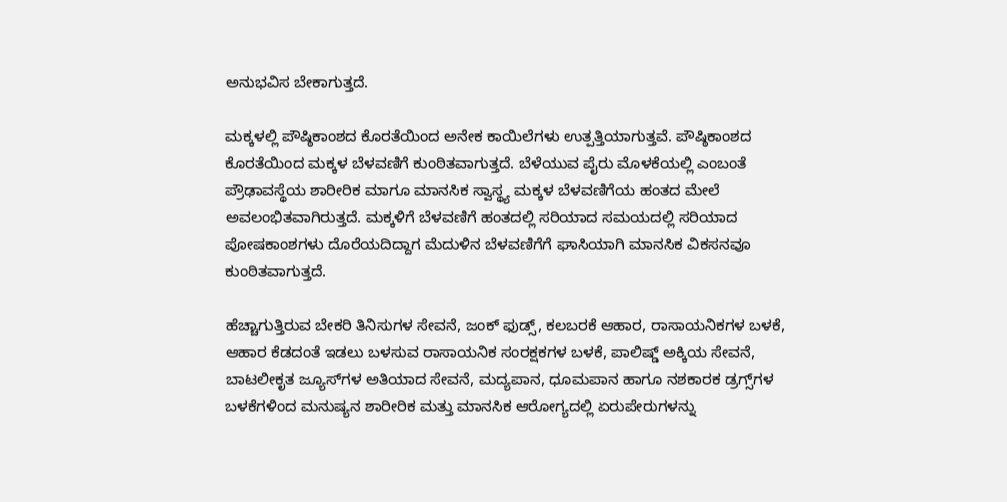ಅನುಭವಿಸ ಬೇಕಾಗುತ್ತದೆ.

ಮಕ್ಕಳಲ್ಲಿ ಪೌಷ್ಠಿಕಾಂಶದ ಕೊರತೆಯಿಂದ ಅನೇಕ ಕಾಯಿಲೆಗಳು ಉತ್ಪತ್ತಿಯಾಗುತ್ತವೆ. ಪೌಷ್ಠಿಕಾಂಶದ ಕೊರತೆಯಿಂದ ಮಕ್ಕಳ ಬೆಳವಣಿಗೆ ಕುಂಠಿತವಾಗುತ್ತದೆ. ಬೆಳೆಯುವ ಪೈರು ಮೊಳಕೆಯಲ್ಲಿ ಎಂಬಂತೆ ಪ್ರೌಢಾವಸ್ಥೆಯ ಶಾರೀರಿಕ ಮಾಗೂ ಮಾನಸಿಕ ಸ್ವಾಸ್ಥ್ಯ ಮಕ್ಕಳ ಬೆಳವಣಿಗೆಯ ಹಂತದ ಮೇಲೆ ಅವಲಂಭಿತವಾಗಿರುತ್ತದೆ. ಮಕ್ಕಳಿಗೆ ಬೆಳವಣಿಗೆ ಹಂತದಲ್ಲಿ ಸರಿಯಾದ ಸಮಯದಲ್ಲಿ ಸರಿಯಾದ ಪೋಷಕಾಂಶಗಳು ದೊರೆಯದಿದ್ದಾಗ ಮೆದುಳಿನ ಬೆಳವಣಿಗೆಗೆ ಘಾಸಿಯಾಗಿ ಮಾನಸಿಕ ವಿಕಸನವೂ ಕುಂಠಿತವಾಗುತ್ತದೆ.

ಹೆಚ್ಚಾಗುತ್ತಿರುವ ಬೇಕರಿ ತಿನಿಸುಗಳ ಸೇವನೆ, ಜಂಕ್ ಫುಡ್ಸ್, ಕಲಬರಕೆ ಆಹಾರ, ರಾಸಾಯನಿಕಗಳ ಬಳಕೆ, ಆಹಾರ ಕೆಡದಂತೆ ಇಡಲು ಬಳಸುವ ರಾಸಾಯನಿಕ ಸಂರಕ್ಷಕಗಳ ಬಳಕೆ, ಪಾಲಿಷ್ಡ್ ಅಕ್ಕಿಯ ಸೇವನೆ, ಬಾಟಲೀಕೃತ ಜ್ಯೂಸ್‌ಗಳ ಅತಿಯಾದ ಸೇವನೆ, ಮದ್ಯಪಾನ, ಧೂಮಪಾನ ಹಾಗೂ ನಶಕಾರಕ ಡ್ರಗ್ಸ್‌ಗಳ ಬಳಕೆಗಳಿಂದ ಮನುಷ್ಯನ ಶಾರೀರಿಕ ಮತ್ತು ಮಾನಸಿಕ ಆರೋಗ್ಯದಲ್ಲಿ ಏರುಪೇರುಗಳನ್ನು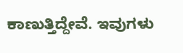ಕಾಣುತ್ತಿದ್ದೇವೆ. ಇವುಗಳು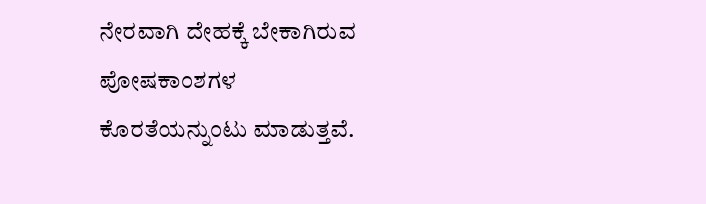ನೇರವಾಗಿ ದೇಹಕ್ಕೆ ಬೇಕಾಗಿರುವ ಪೋಷಕಾಂಶಗಳ ಕೊರತೆಯನ್ನುಂಟು ಮಾಡುತ್ತವೆ.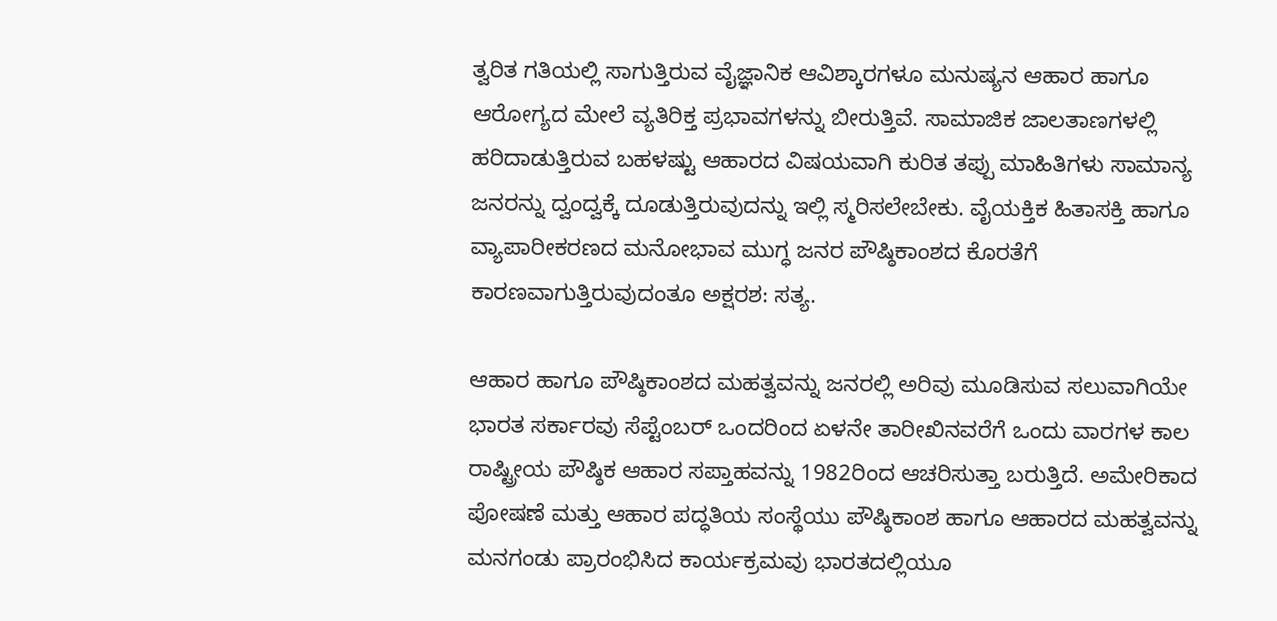ತ್ವರಿತ ಗತಿಯಲ್ಲಿ ಸಾಗುತ್ತಿರುವ ವೈಜ್ಞಾನಿಕ ಆವಿಶ್ಕಾರಗಳೂ ಮನುಷ್ಯನ ಆಹಾರ ಹಾಗೂ ಆರೋಗ್ಯದ ಮೇಲೆ ವ್ಯತಿರಿಕ್ತ ಪ್ರಭಾವಗಳನ್ನು ಬೀರುತ್ತಿವೆ. ಸಾಮಾಜಿಕ ಜಾಲತಾಣಗಳಲ್ಲಿ ಹರಿದಾಡುತ್ತಿರುವ ಬಹಳಷ್ಟು ಆಹಾರದ ವಿಷಯವಾಗಿ ಕುರಿತ ತಪ್ಪು ಮಾಹಿತಿಗಳು ಸಾಮಾನ್ಯ ಜನರನ್ನು ದ್ವಂದ್ವಕ್ಕೆ ದೂಡುತ್ತಿರುವುದನ್ನು ಇಲ್ಲಿ ಸ್ಮರಿಸಲೇಬೇಕು. ವೈಯಕ್ತಿಕ ಹಿತಾಸಕ್ತಿ ಹಾಗೂ ವ್ಯಾಪಾರೀಕರಣದ ಮನೋಭಾವ ಮುಗ್ಧ ಜನರ ಪೌಷ್ಠಿಕಾಂಶದ ಕೊರತೆಗೆ ಕಾರಣವಾಗುತ್ತಿರುವುದಂತೂ ಅಕ್ಷರಶ: ಸತ್ಯ.

ಆಹಾರ ಹಾಗೂ ಪೌಷ್ಠಿಕಾಂಶದ ಮಹತ್ವವನ್ನು ಜನರಲ್ಲಿ ಅರಿವು ಮೂಡಿಸುವ ಸಲುವಾಗಿಯೇ ಭಾರತ ಸರ್ಕಾರವು ಸೆಪ್ಟೆಂಬರ್ ಒಂದರಿಂದ ಏಳನೇ ತಾರೀಖಿನವರೆಗೆ ಒಂದು ವಾರಗಳ ಕಾಲ ರಾಷ್ಟ್ರೀಯ ಪೌಷ್ಠಿಕ ಆಹಾರ ಸಪ್ತಾಹವನ್ನು 1982ರಿಂದ ಆಚರಿಸುತ್ತಾ ಬರುತ್ತಿದೆ. ಅಮೇರಿಕಾದ ಪೋಷಣೆ ಮತ್ತು ಆಹಾರ ಪದ್ಧತಿಯ ಸಂಸ್ಥೆಯು ಪೌಷ್ಠಿಕಾಂಶ ಹಾಗೂ ಆಹಾರದ ಮಹತ್ವವನ್ನು ಮನಗಂಡು ಪ್ರಾರಂಭಿಸಿದ ಕಾರ್ಯಕ್ರಮವು ಭಾರತದಲ್ಲಿಯೂ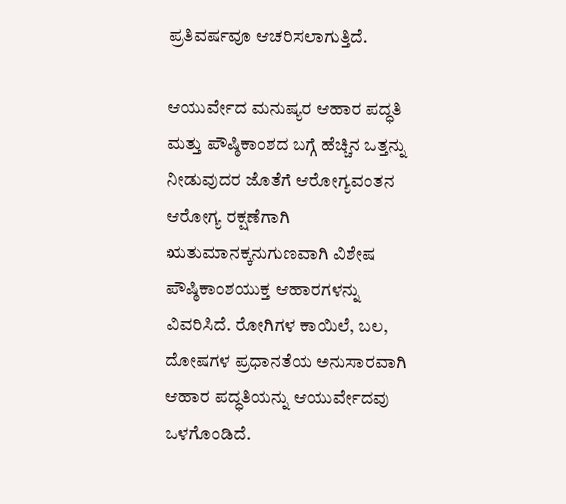ಪ್ರತಿವರ್ಷವೂ ಆಚರಿಸಲಾಗುತ್ತಿದೆ.

ಆಯುರ್ವೇದ ಮನುಷ್ಯರ ಆಹಾರ ಪದ್ಧತಿ ಮತ್ತು ಪೌಷ್ಠಿಕಾಂಶದ ಬಗ್ಗೆ ಹೆಚ್ಚಿನ ಒತ್ತನ್ನು ನೀಡುವುದರ ಜೊತೆಗೆ ಆರೋಗ್ಯವಂತನ ಆರೋಗ್ಯ ರಕ್ಷಣೆಗಾಗಿ ಋತುಮಾನಕ್ಕನುಗುಣವಾಗಿ ವಿಶೇಷ ಪೌಷ್ಠಿಕಾಂಶಯುಕ್ತ ಆಹಾರಗಳನ್ನು ವಿವರಿಸಿದೆ. ರೋಗಿಗಳ ಕಾಯಿಲೆ, ಬಲ, ದೋಷಗಳ ಪ್ರಧಾನತೆಯ ಅನುಸಾರವಾಗಿ ಆಹಾರ ಪದ್ಧತಿಯನ್ನು ಆಯುರ್ವೇದವು ಒಳಗೊಂಡಿದೆ.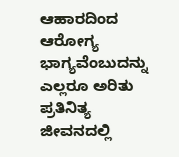ಆಹಾರದಿಂದ ಆರೋಗ್ಯ ಭಾಗ್ಯವೆಂಬುದನ್ನು ಎಲ್ಲರೂ ಅರಿತು ಪ್ರತಿನಿತ್ಯ ಜೀವನದಲ್ಲಿ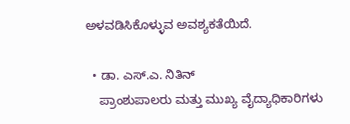ಅಳವಡಿಸಿಕೊಳ್ಳುವ ಅವಶ್ಯಕತೆಯಿದೆ.

  • ಡಾ. ಎಸ್.ಎ. ನಿತಿನ್
    ಪ್ರಾಂಶುಪಾಲರು ಮತ್ತು ಮುಖ್ಯ ವೈದ್ಯಾಧಿಕಾರಿಗಳು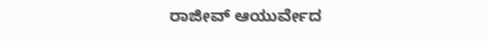ರಾಜೀವ್ ಆಯುರ್ವೇದ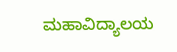ಮಹಾವಿದ್ಯಾಲಯ